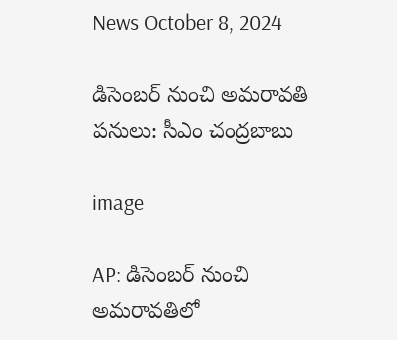News October 8, 2024

డిసెంబర్ నుంచి అమరావతి పనులు: సీఎం చంద్రబాబు

image

AP: డిసెంబర్ నుంచి అమరావతిలో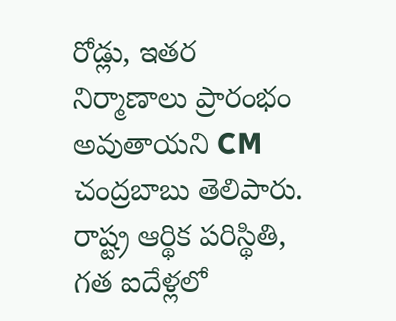రోడ్లు, ఇతర నిర్మాణాలు ప్రారంభం అవుతాయని CM చంద్రబాబు తెలిపారు. రాష్ట్ర ఆర్థిక పరిస్థితి, గత ఐదేళ్లలో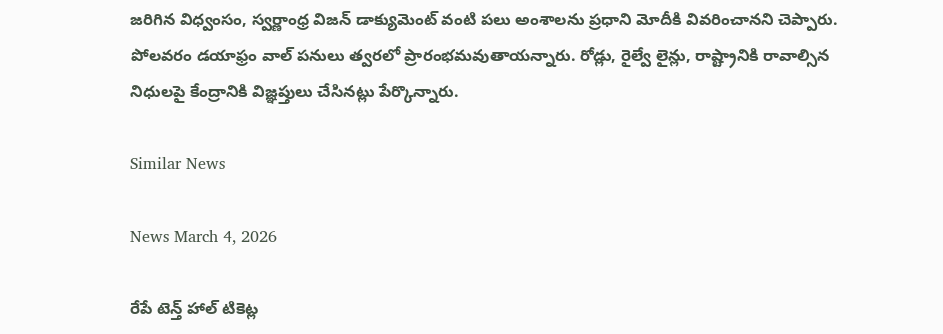జరిగిన విధ్వంసం, స్వర్ణాంధ్ర విజన్ డాక్యుమెంట్ వంటి పలు అంశాలను ప్రధాని మోదీకి వివరించానని చెప్పారు. పోలవరం డయాఫ్రం వాల్ పనులు త్వరలో ప్రారంభమవుతాయన్నారు. రోడ్లు, రైల్వే లైన్లు, రాష్ట్రానికి రావాల్సిన నిధులపై కేంద్రానికి విజ్ఞప్తులు చేసినట్లు పేర్కొన్నారు.

Similar News

News March 4, 2026

రేపే టెన్త్ హాల్ టికెట్ల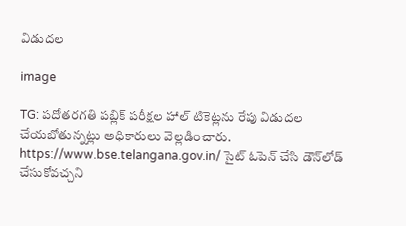విడుదల

image

TG: పదోతరగతి పబ్లిక్ పరీక్షల హాల్ టికెట్లను రేపు విడుదల చేయబోతున్నట్లు అధికారులు వెల్లడించారు. https://www.bse.telangana.gov.in/ సైట్ ఓపెన్ చేసి డౌన్‌లోడ్ చేసుకోవచ్చని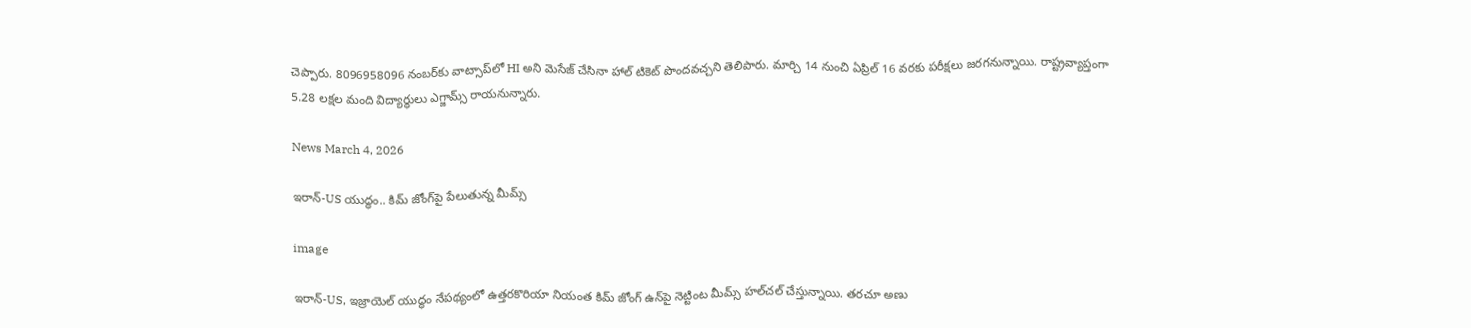చెప్పారు. 8096958096 నంబర్‌కు వాట్సాప్‌లో HI అని మెసేజ్ చేసినా హాల్ టికెట్ పొందవచ్చని తెలిపారు. మార్చి 14 నుంచి ఏప్రిల్ 16 వరకు పరీక్షలు జరగనున్నాయి. రాష్ట్రవ్యాప్తంగా 5.28 లక్షల మంది విద్యార్థులు ఎగ్జామ్స్ రాయనున్నారు.

News March 4, 2026

ఇరాన్-US యుద్ధం.. కిమ్ జోంగ్‌పై పేలుతున్న మీమ్స్

image

ఇరాన్-US, ఇజ్రాయెల్ యుద్ధం నేపథ్యంలో ఉత్తరకొరియా నియంత కిమ్ జోంగ్ ఉన్‌పై నెట్టింట మీమ్స్ హల్‌చల్ చేస్తున్నాయి. తరచూ అణు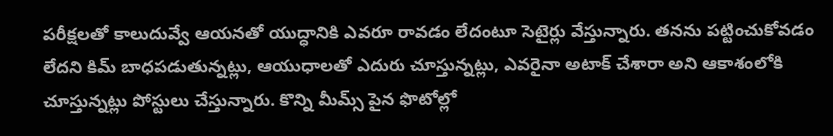పరీక్షలతో కాలుదువ్వే ఆయనతో యుద్ధానికి ఎవరూ రావడం లేదంటూ సెటైర్లు వేస్తున్నారు. తనను పట్టించుకోవడం లేదని కిమ్ బాధపడుతున్నట్లు, ఆయుధాలతో ఎదురు చూస్తున్నట్లు, ఎవరైనా అటాక్ చేశారా అని ఆకాశంలోకి చూస్తున్నట్లు పోస్టులు చేస్తున్నారు. కొన్ని మీమ్స్ పైన ఫొటోల్లో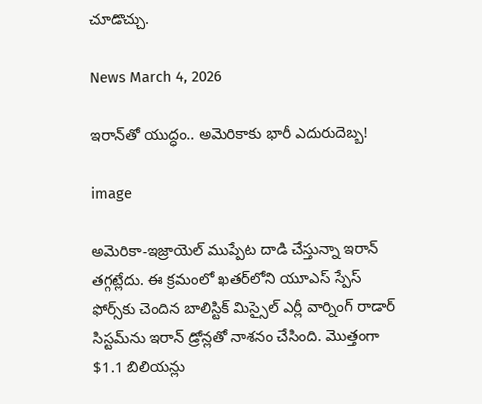చూడొచ్చు.

News March 4, 2026

ఇరాన్‌తో యుద్ధం.. అమెరికాకు భారీ ఎదురుదెబ్బ!

image

అమెరికా-ఇజ్రాయెల్ ముప్పేట దాడి చేస్తున్నా ఇరాన్ తగ్గట్లేదు. ఈ క్రమంలో ఖతర్‌లోని యూఎస్ స్పేస్ ఫోర్స్‌కు చెందిన బాలిస్టిక్ మిస్సైల్ ఎర్లీ వార్నింగ్ రాడార్ సిస్టమ్‌ను ఇరాన్ డ్రోన్లతో నాశనం చేసింది. మొత్తంగా $1.1 బిలియన్లు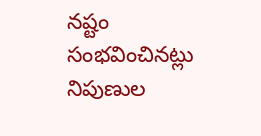నష్టం సంభవించినట్లు నిపుణుల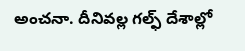అంచనా. దీనివల్ల గల్ఫ్ దేశాల్లో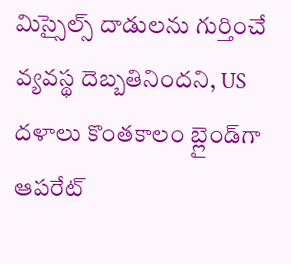మిస్సైల్స్ దాడులను గుర్తించే వ్యవస్థ దెబ్బతినిందని, US దళాలు కొంతకాలం బ్లైండ్‌గా ఆపరేట్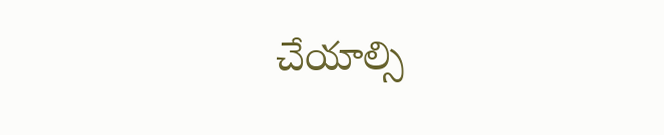చేయాల్సి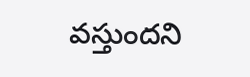వస్తుందని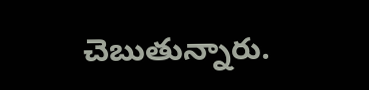చెబుతున్నారు.